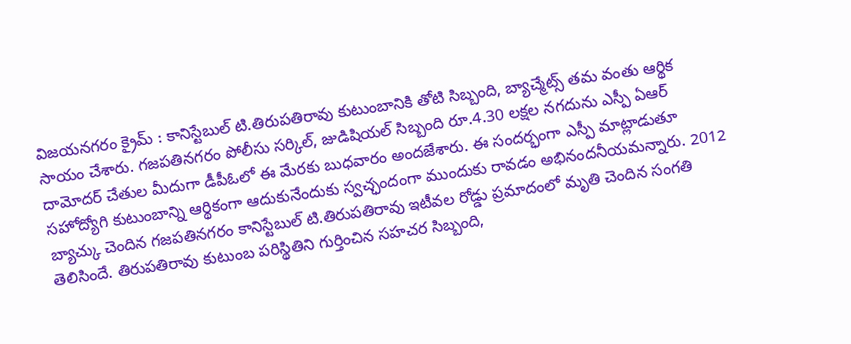విజయనగరం క్రైమ్ : కానిస్టేబుల్ టి.తిరుపతిరావు కుటుంబానికి తోటి సిబ్బంది, బ్యాచ్మేట్స్ తమ వంతు ఆర్థిక సాయం చేశారు. గజపతినగరం పోలీసు సర్కిల్, జుడిషియల్ సిబ్బంది రూ.4.30 లక్షల నగదును ఎస్పీ ఏఆర్ దామోదర్ చేతుల మీదుగా డీపీఓలో ఈ మేరకు బుధవారం అందజేశారు. ఈ సందర్భంగా ఎస్పీ మాట్లాడుతూ సహోద్యోగి కుటుంబాన్ని ఆర్థికంగా ఆదుకునేందుకు స్వచ్ఛందంగా ముందుకు రావడం అభినందనీయమన్నారు. 2012 బ్యాచ్కు చెందిన గజపతినగరం కానిస్టేబుల్ టి.తిరుపతిరావు ఇటీవల రోడ్డు ప్రమాదంలో మృతి చెందిన సంగతి తెలిసిందే. తిరుపతిరావు కుటుంబ పరిస్థితిని గుర్తించిన సహచర సిబ్బంది,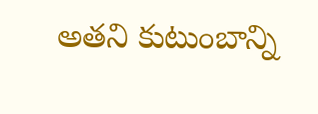అతని కుటుంబాన్ని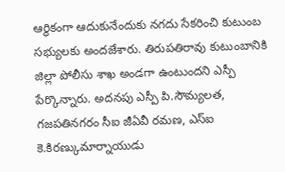ఆర్థికంగా ఆదుకునేందుకు నగదు సేకరించి కుటుంబ సభ్యులకు అందజేశారు. తిరుపతిరావు కుటుంబానికి జిల్లా పోలీసు శాఖ అండగా ఉంటుందని ఎస్పీ పేర్కొన్నారు. అదనపు ఎస్పీ పి.సౌమ్యలత, గజపతినగరం సీఐ జీఏవీ రమణ, ఎస్ఐ కె.కిరణ్కుమార్నాయుడు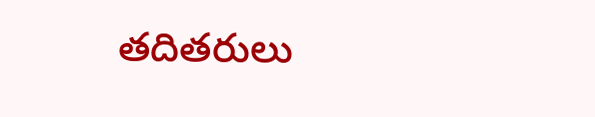తదితరులు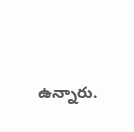ఉన్నారు.